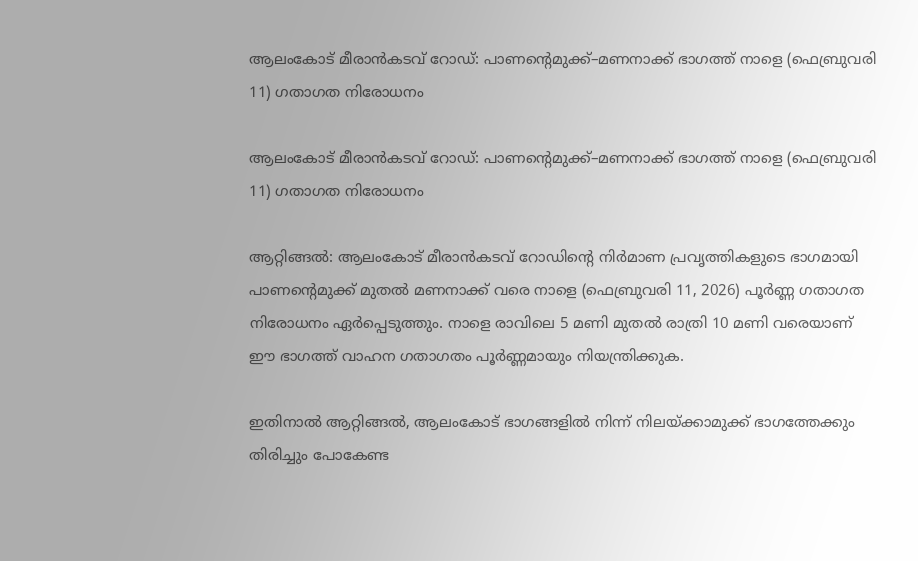ആലംകോട് മീരാൻകടവ് റോഡ്: പാണന്റെമുക്ക്–മണനാക്ക് ഭാഗത്ത് നാളെ (ഫെബ്രുവരി 11) ഗതാഗത നിരോധനം

ആലംകോട് മീരാൻകടവ് റോഡ്: പാണന്റെമുക്ക്–മണനാക്ക് ഭാഗത്ത് നാളെ (ഫെബ്രുവരി 11) ഗതാഗത നിരോധനം

ആറ്റിങ്ങൽ: ആലംകോട് മീരാൻകടവ് റോഡിന്റെ നിർമാണ പ്രവൃത്തികളുടെ ഭാഗമായി പാണന്റെമുക്ക് മുതൽ മണനാക്ക് വരെ നാളെ (ഫെബ്രുവരി 11, 2026) പൂർണ്ണ ഗതാഗത നിരോധനം ഏർപ്പെടുത്തും. നാളെ രാവിലെ 5 മണി മുതൽ രാത്രി 10 മണി വരെയാണ് ഈ ഭാഗത്ത് വാഹന ഗതാഗതം പൂർണ്ണമായും നിയന്ത്രിക്കുക.

ഇതിനാൽ ആറ്റിങ്ങൽ, ആലംകോട് ഭാഗങ്ങളിൽ നിന്ന് നിലയ്ക്കാമുക്ക് ഭാഗത്തേക്കും തിരിച്ചും പോകേണ്ട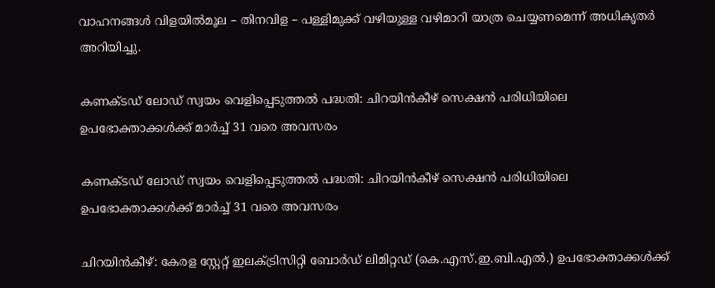വാഹനങ്ങൾ വിളയിൽമൂല – തിനവിള – പള്ളിമുക്ക് വഴിയുള്ള വഴിമാറി യാത്ര ചെയ്യണമെന്ന് അധികൃതർ അറിയിച്ചു.

കണക്ടഡ് ലോഡ് സ്വയം വെളിപ്പെടുത്തൽ പദ്ധതി: ചിറയിൻകീഴ് സെക്ഷൻ പരിധിയിലെ ഉപഭോക്താക്കൾക്ക് മാർച്ച് 31 വരെ അവസരം

കണക്ടഡ് ലോഡ് സ്വയം വെളിപ്പെടുത്തൽ പദ്ധതി: ചിറയിൻകീഴ് സെക്ഷൻ പരിധിയിലെ ഉപഭോക്താക്കൾക്ക് മാർച്ച് 31 വരെ അവസരം

ചിറയിൻകീഴ്: കേരള സ്റ്റേറ്റ് ഇലക്ട്രിസിറ്റി ബോർഡ് ലിമിറ്റഡ് (കെ.എസ്.ഇ.ബി.എൽ.) ഉപഭോക്താക്കൾക്ക്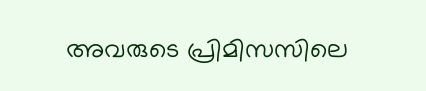അവരുടെ പ്രിമിസസിലെ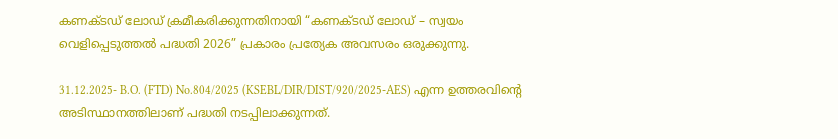കണക്ടഡ് ലോഡ് ക്രമീകരിക്കുന്നതിനായി “കണക്ടഡ് ലോഡ് – സ്വയം വെളിപ്പെടുത്തൽ പദ്ധതി 2026” പ്രകാരം പ്രത്യേക അവസരം ഒരുക്കുന്നു.

31.12.2025- B.O. (FTD) No.804/2025 (KSEBL/DIR/DIST/920/2025-AES) എന്ന ഉത്തരവിന്റെ അടിസ്ഥാനത്തിലാണ് പദ്ധതി നടപ്പിലാക്കുന്നത്.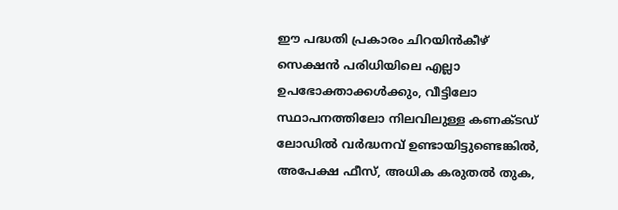ഈ പദ്ധതി പ്രകാരം ചിറയിൻകീഴ് സെക്ഷൻ പരിധിയിലെ എല്ലാ ഉപഭോക്താക്കൾക്കും, വീട്ടിലോ സ്ഥാപനത്തിലോ നിലവിലുള്ള കണക്ടഡ് ലോഡിൽ വർദ്ധനവ് ഉണ്ടായിട്ടുണ്ടെങ്കിൽ, അപേക്ഷ ഫീസ്, അധിക കരുതൽ തുക,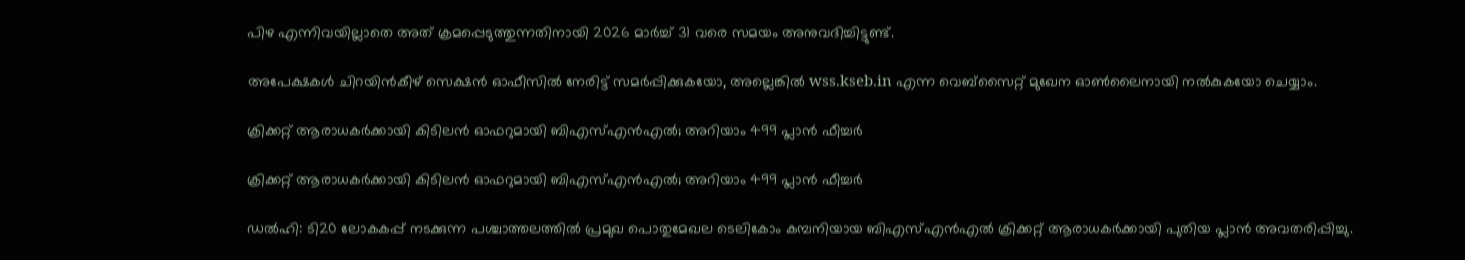പിഴ എന്നിവയില്ലാതെ അത് ക്രമപ്പെടുത്തുന്നതിനായി 2026 മാർച്ച് 31 വരെ സമയം അനുവദിച്ചിട്ടുണ്ട്.

അപേക്ഷകൾ ചിറയിൻകീഴ് സെക്ഷൻ ഓഫീസിൽ നേരിട്ട് സമർപ്പിക്കുകയോ, അല്ലെങ്കിൽ wss.kseb.in എന്ന വെബ്‌സൈറ്റ് മുഖേന ഓൺലൈനായി നൽകുകയോ ചെയ്യാം.

ക്രിക്കറ്റ് ആരാധകര്‍ക്കായി കിടിലന്‍ ഓഫറുമായി ബിഎസ്എന്‍എല്‍; അറിയാം 499 പ്ലാന്‍ ഫീച്ചര്‍

ക്രിക്കറ്റ് ആരാധകര്‍ക്കായി കിടിലന്‍ ഓഫറുമായി ബിഎസ്എന്‍എല്‍; അറിയാം 499 പ്ലാന്‍ ഫീച്ചര്‍

ഡല്‍ഹി: ടി20 ലോകകപ്പ് നടക്കുന്ന പശ്ചാത്തലത്തില്‍ പ്രമുഖ പൊതുമേഖല ടെലികോം കമ്പനിയായ ബിഎസ്എന്‍എല്‍ ക്രിക്കറ്റ് ആരാധകര്‍ക്കായി പുതിയ പ്ലാന്‍ അവതരിപ്പിച്ചു.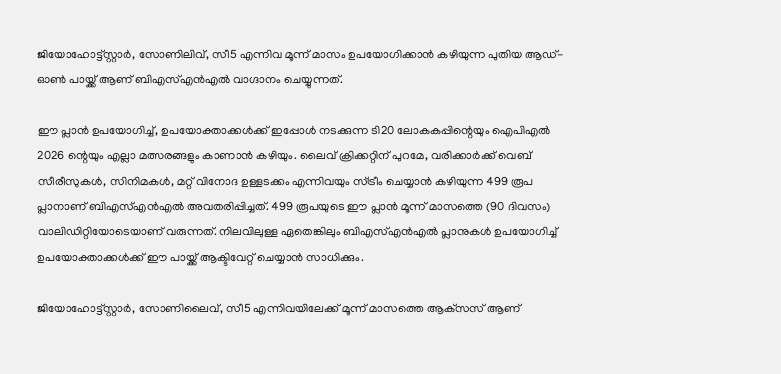ജിയോഹോട്ട്സ്റ്റാര്‍, സോണിലിവ്, സീ5 എന്നിവ മൂന്ന് മാസം ഉപയോഗിക്കാന്‍ കഴിയുന്ന പുതിയ ആഡ്-ഓണ്‍ പായ്ക്ക് ആണ് ബിഎസ്എന്‍എല്‍ വാഗ്ദാനം ചെയ്യുന്നത്.

ഈ പ്ലാന്‍ ഉപയോഗിച്ച്, ഉപയോക്താക്കള്‍ക്ക് ഇപ്പോള്‍ നടക്കുന്ന ടി20 ലോകകപ്പിന്റെയും ഐപിഎല്‍ 2026 ന്റെയും എല്ലാ മത്സരങ്ങളും കാണാന്‍ കഴിയും. ലൈവ് ക്രിക്കറ്റിന് പുറമേ, വരിക്കാര്‍ക്ക് വെബ് സീരീസുകള്‍, സിനിമകള്‍, മറ്റ് വിനോദ ഉള്ളടക്കം എന്നിവയും സ്ട്രീം ചെയ്യാന്‍ കഴിയുന്ന 499 രൂപ പ്ലാനാണ് ബിഎസ്എന്‍എല്‍ അവതരിപ്പിച്ചത്. 499 രൂപയുടെ ഈ പ്ലാന്‍ മൂന്ന് മാസത്തെ (90 ദിവസം) വാലിഡിറ്റിയോടെയാണ് വരുന്നത്. നിലവിലുള്ള ഏതെങ്കിലും ബിഎസ്എന്‍എല്‍ പ്ലാനുകള്‍ ഉപയോഗിച്ച് ഉപയോക്താക്കള്‍ക്ക് ഈ പായ്ക്ക് ആക്ടിവേറ്റ് ചെയ്യാന്‍ സാധിക്കും.

ജിയോഹോട്ട്സ്റ്റാര്‍, സോണിലൈവ്, സീ5 എന്നിവയിലേക്ക് മൂന്ന് മാസത്തെ ആക്‌സസ് ആണ്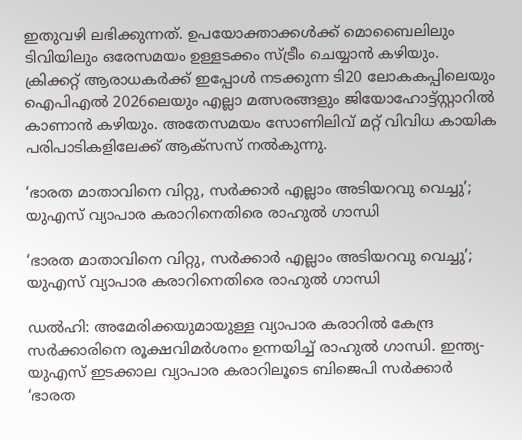ഇതുവഴി ലഭിക്കുന്നത്. ഉപയോക്താക്കള്‍ക്ക് മൊബൈലിലും ടിവിയിലും ഒരേസമയം ഉള്ളടക്കം സ്ട്രീം ചെയ്യാന്‍ കഴിയും. ക്രിക്കറ്റ് ആരാധകര്‍ക്ക് ഇപ്പോള്‍ നടക്കുന്ന ടി20 ലോകകപ്പിലെയും ഐപിഎല്‍ 2026ലെയും എല്ലാ മത്സരങ്ങളും ജിയോഹോട്ട്സ്റ്റാറില്‍ കാണാന്‍ കഴിയും. അതേസമയം സോണിലിവ് മറ്റ് വിവിധ കായിക പരിപാടികളിലേക്ക് ആക്‌സസ് നല്‍കുന്നു.

‘ഭാരത മാതാവിനെ വിറ്റു, സര്‍ക്കാര്‍ എല്ലാം അടിയറവു വെച്ചു’; യുഎസ്‌ വ്യാപാര കരാറിനെതിരെ രാഹുല്‍ ഗാന്ധി

‘ഭാരത മാതാവിനെ വിറ്റു, സര്‍ക്കാര്‍ എല്ലാം അടിയറവു വെച്ചു’; യുഎസ്‌ വ്യാപാര കരാറിനെതിരെ രാഹുല്‍ ഗാന്ധി

ഡല്‍ഹി: അമേരിക്കയുമായുള്ള വ്യാപാര കരാറില്‍ കേന്ദ്ര സര്‍ക്കാരിനെ രൂക്ഷവിമര്‍ശനം ഉന്നയിച്ച് രാഹുല്‍ ഗാന്ധി. ഇന്ത്യ-യുഎസ് ഇടക്കാല വ്യാപാര കരാറിലൂടെ ബിജെപി സര്‍ക്കാര്‍ ‘ഭാരത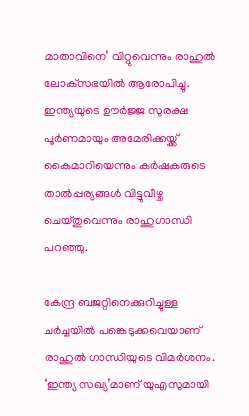മാതാവിനെ’ വിറ്റുവെന്നും രാഹുല്‍ ലോക്‌സഭയില്‍ ആരോപിച്ചു. ഇന്ത്യയുടെ ഊര്‍ജ്ജ സുരക്ഷ പൂര്‍ണമായും അമേരിക്കയ്ക്ക് കൈമാറിയെന്നും കര്‍ഷകരുടെ താല്‍പ്പര്യങ്ങള്‍ വിട്ടുവീഴ്ച ചെയ്തുവെന്നും രാഹുഗാന്ധി പറഞ്ഞു.

കേന്ദ്ര ബജറ്റിനെക്കുറിച്ചുള്ള ചര്‍ച്ചയില്‍ പങ്കെടുക്കവെയാണ് രാഹുല്‍ ഗാന്ധിയുടെ വിമര്‍ശനം. ‘ഇന്ത്യ സഖ്യ’മാണ് യുഎസുമായി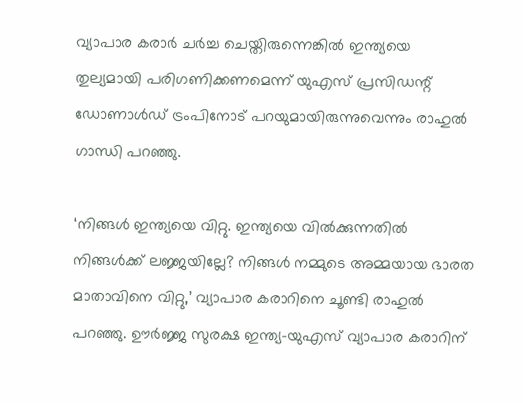വ്യാപാര കരാര്‍ ചര്‍ച്ച ചെയ്തിരുന്നെങ്കില്‍ ഇന്ത്യയെ തുല്യമായി പരിഗണിക്കണമെന്ന് യുഎസ് പ്രസിഡന്റ് ഡോണാള്‍ഡ് ട്രംപിനോട് പറയുമായിരുന്നുവെന്നും രാഹുല്‍ ഗാന്ധി പറഞ്ഞു.

‘നിങ്ങള്‍ ഇന്ത്യയെ വിറ്റു. ഇന്ത്യയെ വില്‍ക്കുന്നതില്‍ നിങ്ങള്‍ക്ക് ലജ്ജയില്ലേ? നിങ്ങള്‍ നമ്മുടെ അമ്മയായ ഭാരത മാതാവിനെ വിറ്റു,’ വ്യാപാര കരാറിനെ ചൂണ്ടി രാഹുല്‍ പറഞ്ഞു. ഊര്‍ജ്ജ സുരക്ഷ ഇന്ത്യ-യുഎസ് വ്യാപാര കരാറിന്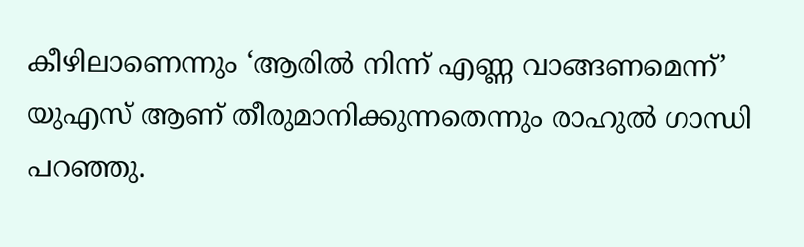കീഴിലാണെന്നും ‘ആരില്‍ നിന്ന് എണ്ണ വാങ്ങണമെന്ന്’ യുഎസ് ആണ് തീരുമാനിക്കുന്നതെന്നും രാഹുല്‍ ഗാന്ധി പറഞ്ഞു.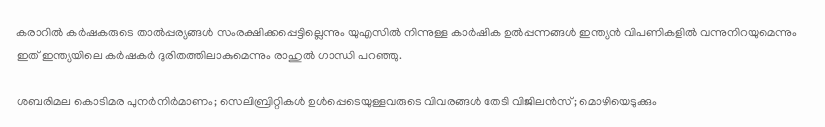കരാറില്‍ കര്‍ഷകരുടെ താല്‍പ്പര്യങ്ങള്‍ സംരക്ഷിക്കപ്പെട്ടില്ലെന്നും യുഎസില്‍ നിന്നുള്ള കാര്‍ഷിക ഉല്‍പ്പന്നങ്ങള്‍ ഇന്ത്യന്‍ വിപണികളില്‍ വന്നുനിറയുമെന്നും ഇത് ഇന്ത്യയിലെ കര്‍ഷകര്‍ ദുരിതത്തിലാകുമെന്നും രാഹുല്‍ ഗാന്ധി പറഞ്ഞു.

ശബരിമല കൊടിമര പുനർനിർമാണം; സെലിബ്രിറ്റികൾ ഉൾപ്പെടെയുള്ളവരുടെ വിവരങ്ങൾ തേടി വിജിലൻസ്; മൊഴിയെടുക്കും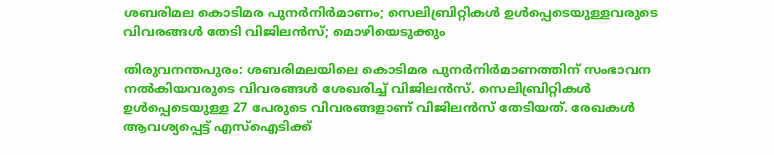ശബരിമല കൊടിമര പുനർനിർമാണം; സെലിബ്രിറ്റികൾ ഉൾപ്പെടെയുള്ളവരുടെ വിവരങ്ങൾ തേടി വിജിലൻസ്; മൊഴിയെടുക്കും

തിരുവനന്തപുരം: ശബരിമലയിലെ കൊടിമര പുനർനിർമാണത്തിന് സംഭാവന നൽകിയവരുടെ വിവരങ്ങൾ ശേഖരിച്ച് വിജിലൻസ്. സെലിബ്രിറ്റികൾ ഉൾപ്പെടെയുള്ള 27 പേരുടെ വിവരങ്ങളാണ് വിജിലൻസ് തേടിയത്. രേഖകൾ ആവശ്യപ്പെട്ട് എസ്ഐടിക്ക്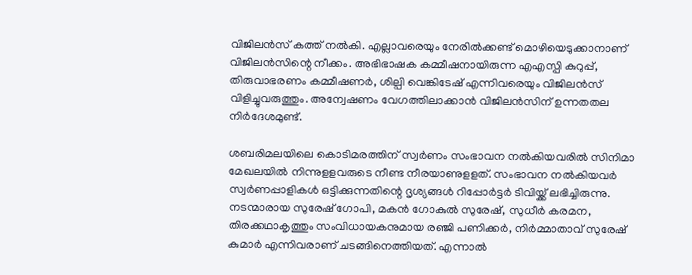വിജിലൻസ് കത്ത് നൽകി. എല്ലാവരെയും നേരിൽക്കണ്ട് മൊഴിയെടുക്കാനാണ് വിജിലൻസിന്റെ നീക്കം. അഭിഭാഷക കമ്മീഷനായിരുന്ന എഎസ്പി കുറുപ്പ്, തിരുവാഭരണം കമ്മീഷണർ, ശില്പി വെങ്കിടേഷ് എന്നിവരെയും വിജിലൻസ് വിളിച്ചുവരുത്തും. അന്വേഷണം വേഗത്തിലാക്കാൻ വിജിലൻസിന് ഉന്നതതല നിർദേശമുണ്ട്.

ശബരിമലയിലെ കൊടിമരത്തിന് സ്വർണം സംഭാവന നല്‍കിയവരില്‍ സിനിമാ മേഖലയില്‍ നിന്നുളളവരുടെ നീണ്ട നീരയാണുളളത്. സംഭാവന നല്‍കിയവര്‍ സ്വര്‍ണപ്പാളികള്‍ ഒട്ടിക്കുന്നതിന്റെ ദൃശ്യങ്ങള്‍ റിപ്പോര്‍ട്ടര്‍ ടിവിയ്ക്ക് ലഭിച്ചിരുന്നു. നടന്മാരായ സുരേഷ് ഗോപി, മകന്‍ ഗോകുല്‍ സുരേഷ്, സുധീര്‍ കരമന, തിരക്കഥാകൃത്തും സംവിധായകനുമായ രഞ്ജി പണിക്കര്‍, നിര്‍മ്മാതാവ് സുരേഷ് കുമാര്‍ എന്നിവരാണ് ചടങ്ങിനെത്തിയത്. എന്നാൽ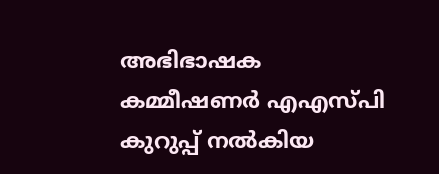അഭിഭാഷക കമ്മീഷണര്‍ എഎസ്പി കുറുപ്പ് നല്‍കിയ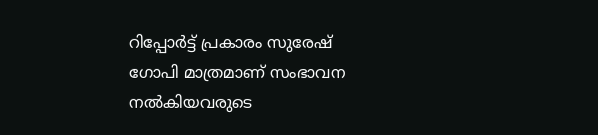റിപ്പോര്‍ട്ട് പ്രകാരം സുരേഷ് ഗോപി മാത്രമാണ് സംഭാവന നല്‍കിയവരുടെ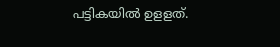പട്ടികയില്‍ ഉളളത്.